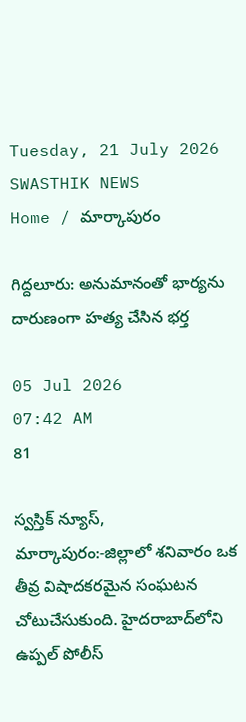Tuesday, 21 July 2026
SWASTHIK NEWS
Home / మార్కాపురం

గిద్దలూరు: అనుమానంతో భార్యను దారుణంగా హత్య చేసిన భర్త

05 Jul 2026
07:42 AM
81

స్వస్తిక్ న్యూస్, మార్కాపురం:-జిల్లాలో శనివారం ఒక తీవ్ర విషాదకరమైన సంఘటన చోటుచేసుకుంది. హైదరాబాద్‌లోని ఉప్పల్ పోలీస్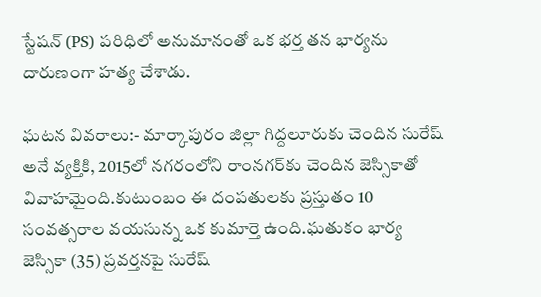స్టేషన్ (PS) పరిధిలో అనుమానంతో ఒక భర్త తన భార్యను దారుణంగా హత్య చేశాడు.

ఘటన వివరాలు:- మార్కాపురం జిల్లా గిద్దలూరుకు చెందిన సురేష్ అనే వ్యక్తికి, 2015లో నగరంలోని రాంనగర్‌కు చెందిన జెస్సికాతో వివాహమైంది.కుటుంబం ఈ దంపతులకు ప్రస్తుతం 10 సంవత్సరాల వయసున్న ఒక కుమార్తె ఉంది.ఘతుకం భార్య జెస్సికా (35) ప్రవర్తనపై సురేష్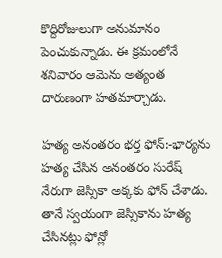కొద్దిరోజులుగా అనుమానం పెంచుకున్నాడు. ఈ క్రమంలోనే శనివారం ఆమెను అత్యంత దారుణంగా హతమార్చాడు.

హత్య అనంతరం భర్త ఫోన్:-భార్యను హత్య చేసిన అనంతరం సురేష్ నేరుగా జెస్సికా అక్కకు ఫోన్ చేశాడు. తానే స్వయంగా జెస్సికాను హత్య చేసినట్లు ఫోన్లో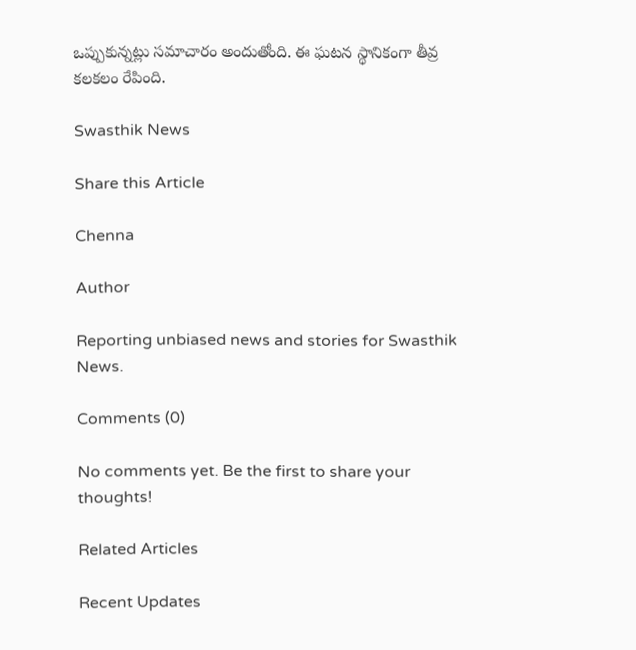ఒప్పుకున్నట్లు సమాచారం అందుతోంది. ఈ ఘటన స్థానికంగా తీవ్ర కలకలం రేపింది.

Swasthik News

Share this Article

Chenna

Author

Reporting unbiased news and stories for Swasthik News.

Comments (0)

No comments yet. Be the first to share your thoughts!

Related Articles

Recent Updates